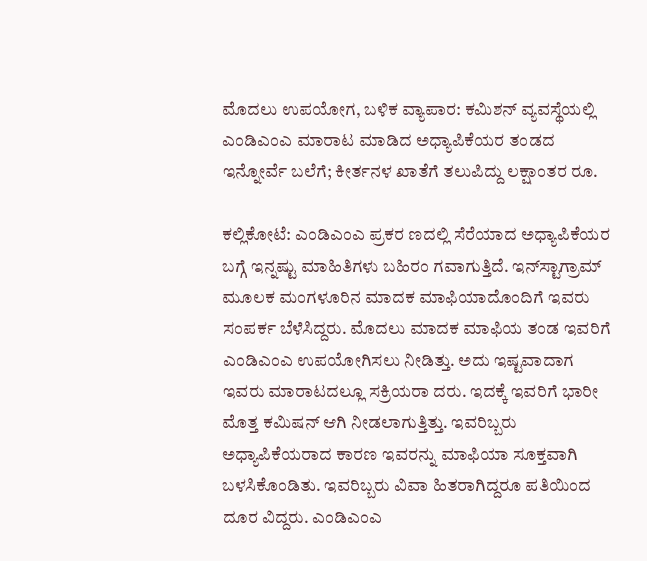ಮೊದಲು ಉಪಯೋಗ, ಬಳಿಕ ವ್ಯಾಪಾರ: ಕಮಿಶನ್ ವ್ಯವಸ್ಥೆಯಲ್ಲಿ ಎಂಡಿಎಂಎ ಮಾರಾಟ ಮಾಡಿದ ಅಧ್ಯಾಪಿಕೆಯರ ತಂಡದ ಇನ್ನೋರ್ವೆ ಬಲೆಗೆ; ಕೀರ್ತನಳ ಖಾತೆಗೆ ತಲುಪಿದ್ದು ಲಕ್ಷಾಂತರ ರೂ.

ಕಲ್ಲಿಕೋಟೆ: ಎಂಡಿಎಂಎ ಪ್ರಕರ ಣದಲ್ಲಿ ಸೆರೆಯಾದ ಅಧ್ಯಾಪಿಕೆಯರ ಬಗ್ಗೆ ಇನ್ನಷ್ಟು ಮಾಹಿತಿಗಳು ಬಹಿರಂ ಗವಾಗುತ್ತಿದೆ. ಇನ್‌ಸ್ಟಾಗ್ರಾಮ್ ಮೂಲಕ ಮಂಗಳೂರಿನ ಮಾದಕ ಮಾಫಿಯಾದೊಂದಿಗೆ ಇವರು ಸಂಪರ್ಕ ಬೆಳೆಸಿದ್ದರು. ಮೊದಲು ಮಾದಕ ಮಾಫಿಯ ತಂಡ ಇವರಿಗೆ ಎಂಡಿಎಂಎ ಉಪಯೋಗಿಸಲು ನೀಡಿತ್ತು. ಅದು ಇಷ್ಟವಾದಾಗ ಇವರು ಮಾರಾಟದಲ್ಲೂ ಸಕ್ರಿಯರಾ ದರು. ಇದಕ್ಕೆ ಇವರಿಗೆ ಭಾರೀ ಮೊತ್ತ ಕಮಿಷನ್ ಆಗಿ ನೀಡಲಾಗುತ್ತಿತ್ತು. ಇವರಿಬ್ಬರು ಅಧ್ಯಾಪಿಕೆಯರಾದ ಕಾರಣ ಇವರನ್ನು ಮಾಫಿಯಾ ಸೂಕ್ತವಾಗಿ ಬಳಸಿಕೊಂಡಿತು. ಇವರಿಬ್ಬರು ವಿವಾ ಹಿತರಾಗಿದ್ದರೂ ಪತಿಯಿಂದ ದೂರ ವಿದ್ದರು. ಎಂಡಿಎಂಎ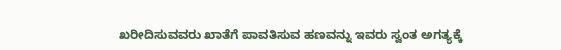ಖರೀದಿಸುವವರು ಖಾತೆಗೆ ಪಾವತಿಸುವ ಹಣವನ್ನು ಇವರು ಸ್ವಂತ ಅಗತ್ಯಕ್ಕೆ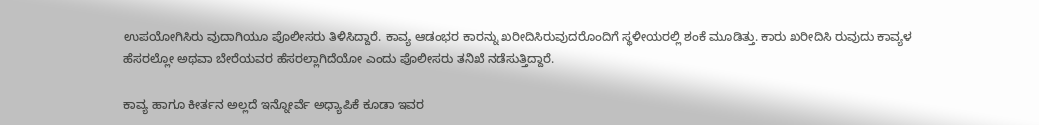ಉಪಯೋಗಿಸಿರು ವುದಾಗಿಯೂ ಪೊಲೀಸರು ತಿಳಿಸಿದ್ದಾರೆ. ಕಾವ್ಯ ಆಡಂಭರ ಕಾರನ್ನು ಖರೀದಿಸಿರುವುದರೊಂದಿಗೆ ಸ್ಥಳೀಯರಲ್ಲಿ ಶಂಕೆ ಮೂಡಿತ್ತು. ಕಾರು ಖರೀದಿಸಿ ರುವುದು ಕಾವ್ಯಳ ಹೆಸರಲ್ಲೋ ಅಥವಾ ಬೇರೆಯವರ ಹೆಸರಲ್ಲಾಗಿದೆಯೋ ಎಂದು ಪೊಲೀಸರು ತನಿಖೆ ನಡೆಸುತ್ತಿದ್ದಾರೆ.

ಕಾವ್ಯ ಹಾಗೂ ಕೀರ್ತನ ಅಲ್ಲದೆ ಇನ್ನೋರ್ವೆ ಅಧ್ಯಾಪಿಕೆ ಕೂಡಾ ಇವರ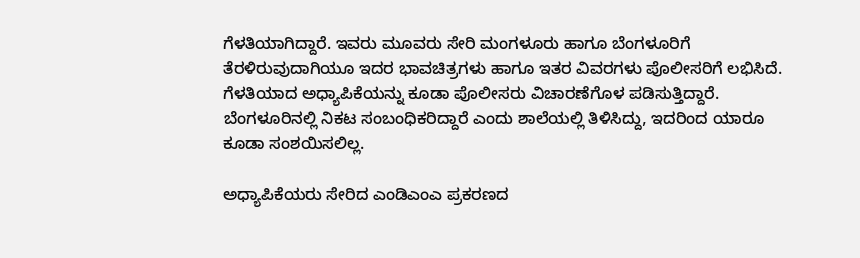ಗೆಳತಿಯಾಗಿದ್ದಾರೆ. ಇವರು ಮೂವರು ಸೇರಿ ಮಂಗಳೂರು ಹಾಗೂ ಬೆಂಗಳೂರಿಗೆ ತೆರಳಿರುವುದಾಗಿಯೂ ಇದರ ಭಾವಚಿತ್ರಗಳು ಹಾಗೂ ಇತರ ವಿವರಗಳು ಪೊಲೀಸರಿಗೆ ಲಭಿಸಿದೆ. ಗೆಳತಿಯಾದ ಅಧ್ಯಾಪಿಕೆಯನ್ನು ಕೂಡಾ ಪೊಲೀಸರು ವಿಚಾರಣೆಗೊಳ ಪಡಿಸುತ್ತಿದ್ದಾರೆ. ಬೆಂಗಳೂರಿನಲ್ಲಿ ನಿಕಟ ಸಂಬಂಧಿಕರಿದ್ದಾರೆ ಎಂದು ಶಾಲೆಯಲ್ಲಿ ತಿಳಿಸಿದ್ದು, ಇದರಿಂದ ಯಾರೂ ಕೂಡಾ ಸಂಶಯಿಸಲಿಲ್ಲ.

ಅಧ್ಯಾಪಿಕೆಯರು ಸೇರಿದ ಎಂಡಿಎಂಎ ಪ್ರಕರಣದ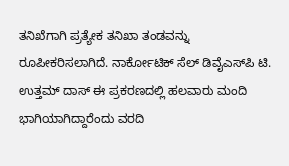ತನಿಖೆಗಾಗಿ ಪ್ರತ್ಯೇಕ ತನಿಖಾ ತಂಡವನ್ನು ರೂಪೀಕರಿಸಲಾಗಿದೆ. ನಾರ್ಕೋಟಿಕ್ ಸೆಲ್ ಡಿವೈಎಸ್‌ಪಿ ಟಿ. ಉತ್ತಮ್ ದಾಸ್ ಈ ಪ್ರಕರಣದಲ್ಲಿ ಹಲವಾರು ಮಂದಿ ಭಾಗಿಯಾಗಿದ್ದಾರೆಂದು ವರದಿ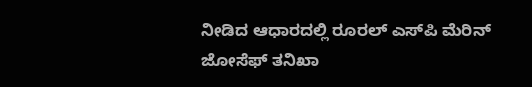ನೀಡಿದ ಆಧಾರದಲ್ಲಿ ರೂರಲ್ ಎಸ್‌ಪಿ ಮೆರಿನ್ ಜೋಸೆಫ್ ತನಿಖಾ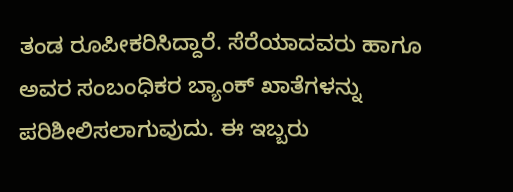ತಂಡ ರೂಪೀಕರಿಸಿದ್ದಾರೆ. ಸೆರೆಯಾದವರು ಹಾಗೂ ಅವರ ಸಂಬಂಧಿಕರ ಬ್ಯಾಂಕ್ ಖಾತೆಗಳನ್ನು ಪರಿಶೀಲಿಸಲಾಗುವುದು. ಈ ಇಬ್ಬರು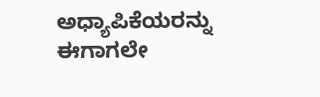ಅಧ್ಯಾಪಿಕೆಯರನ್ನು ಈಗಾಗಲೇ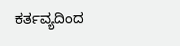ಕರ್ತವ್ಯದಿಂದ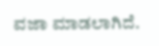ವಜಾ ಮಾಡಲಾಗಿದೆ.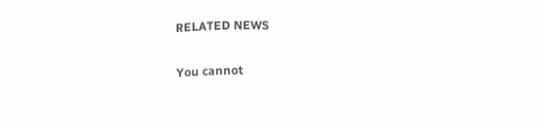RELATED NEWS

You cannot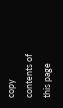copy contents of this page